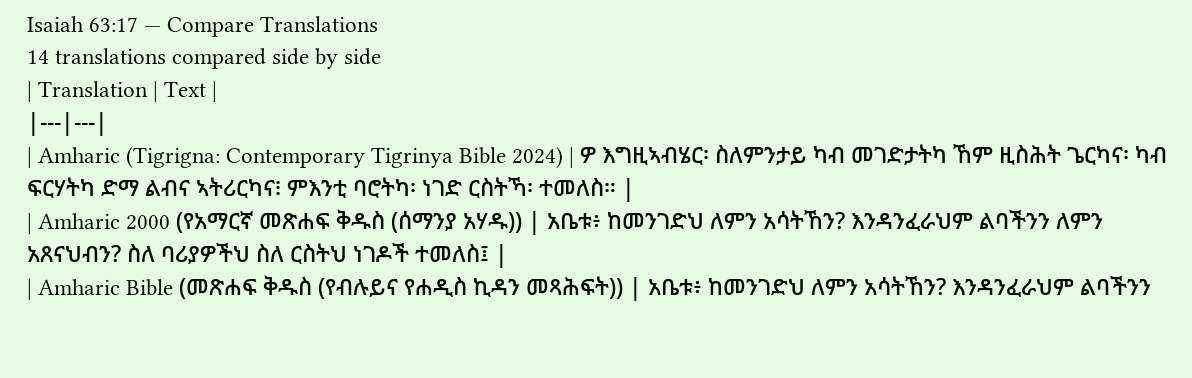Isaiah 63:17 — Compare Translations
14 translations compared side by side
| Translation | Text |
|---|---|
| Amharic (Tigrigna: Contemporary Tigrinya Bible 2024) | ዎ እግዚኣብሄር፡ ስለምንታይ ካብ መገድታትካ ኸም ዚስሕት ጌርካና፡ ካብ ፍርሃትካ ድማ ልብና ኣትሪርካና፧ ምእንቲ ባሮትካ፡ ነገድ ርስትኻ፡ ተመለስ። |
| Amharic 2000 (የአማርኛ መጽሐፍ ቅዱስ (ሰማንያ አሃዱ)) | አቤቱ፥ ከመንገድህ ለምን አሳትኸን? እንዳንፈራህም ልባችንን ለምን አጸናህብን? ስለ ባሪያዎችህ ስለ ርስትህ ነገዶች ተመለስ፤ |
| Amharic Bible (መጽሐፍ ቅዱስ (የብሉይና የሐዲስ ኪዳን መጻሕፍት)) | አቤቱ፥ ከመንገድህ ለምን አሳትኸን? እንዳንፈራህም ልባችንን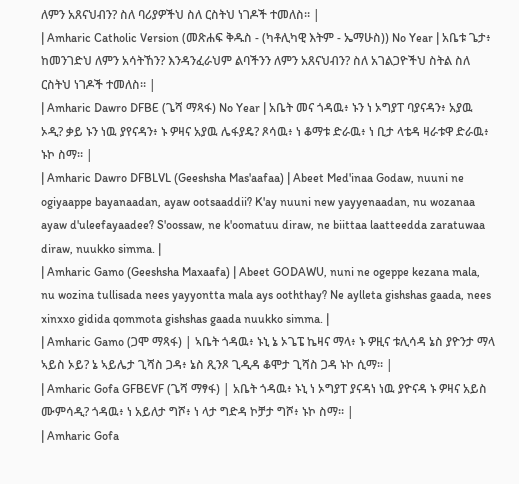ለምን አጸናህብን? ስለ ባሪያዎችህ ስለ ርስትህ ነገዶች ተመለስ። |
| Amharic Catholic Version (መጽሐፍ ቅዱስ - (ካቶሊካዊ እትም - ኤማሁስ)) No Year | አቤቱ ጌታ፥ ከመንገድህ ለምን አሳትኸን? እንዳንፈራህም ልባችንን ለምን አጸናህብን? ስለ አገልጋዮችህ ስትል ስለ ርስትህ ነገዶች ተመለስ። |
| Amharic Dawro DFBE (ጌሻ ማጻፋ) No Year | አቤት መና ጎዳዉ፥ ኑን ነ ኦግያፐ ባያናዳን፥ አያዉ ኦዲ? ቃይ ኑን ነዉ ያየናዳን፥ ኑ ዎዛና አያዉ ሌፋያዴ? ጾሳዉ፥ ነ ቆማቱ ድራዉ፥ ነ ቢታ ላቴዳ ዛራቱዋ ድራዉ፥ ኑኮ ስማ። |
| Amharic Dawro DFBLVL (Geeshsha Mas'aafaa) | Abeet Med'inaa Godaw, nuuni ne ogiyaappe bayanaadan, ayaw ootsaaddii? K'ay nuuni new yayyenaadan, nu wozanaa ayaw d'uleefayaadee? S'oossaw, ne k'oomatuu diraw, ne biittaa laatteedda zaratuwaa diraw, nuukko simma. |
| Amharic Gamo (Geeshsha Maxaafa) | Abeet GODAWU, nuni ne ogeppe kezana mala, nu wozina tullisada nees yayyontta mala ays ooththay? Ne aylleta gishshas gaada, nees xinxxo gidida qommota gishshas gaada nuukko simma. |
| Amharic Gamo (ጋሞ ማጻፋ) | ኣቤት ጎዳዉ፥ ኑኒ ኔ ኦጌፔ ኬዛና ማላ፥ ኑ ዎዚና ቱሊሳዳ ኔስ ያዮንታ ማላ ኣይስ ኦይ? ኔ ኣይሌታ ጊሻስ ጋዳ፥ ኔስ ጺንጾ ጊዲዳ ቆሞታ ጊሻስ ጋዳ ኑኮ ሲማ። |
| Amharic Gofa GFBEVF (ጌሻ ማፃፋ) | አቤት ጎዳዉ፥ ኑኒ ነ ኦግያፐ ያናዳነ ነዉ ያዮናዳ ኑ ዎዛና አይስ ሙምሳዲ? ጎዳዉ፥ ነ አይለታ ግሾ፥ ነ ላታ ግድዳ ኮቻታ ግሾ፥ ኑኮ ስማ። |
| Amharic Gofa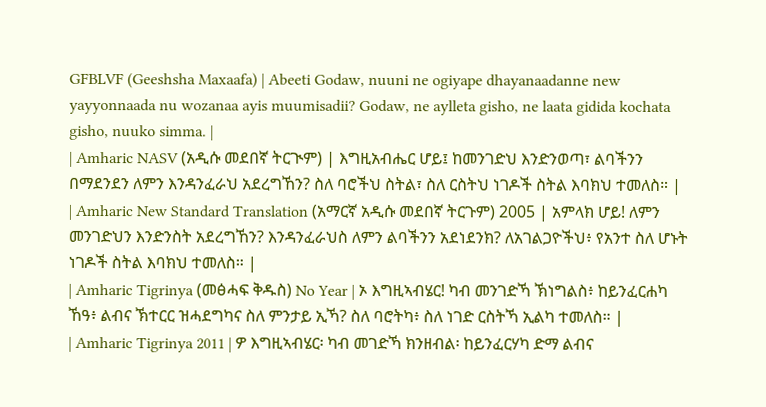GFBLVF (Geeshsha Maxaafa) | Abeeti Godaw, nuuni ne ogiyape dhayanaadanne new yayyonnaada nu wozanaa ayis muumisadii? Godaw, ne aylleta gisho, ne laata gidida kochata gisho, nuuko simma. |
| Amharic NASV (አዲሱ መደበኛ ትርጒም) | እግዚአብሔር ሆይ፤ ከመንገድህ እንድንወጣ፣ ልባችንን በማደንደን ለምን እንዳንፈራህ አደረግኸን? ስለ ባሮችህ ስትል፣ ስለ ርስትህ ነገዶች ስትል እባክህ ተመለስ። |
| Amharic New Standard Translation (አማርኛ አዲሱ መደበኛ ትርጉም) 2005 | አምላክ ሆይ! ለምን መንገድህን እንድንስት አደረግኸን? እንዳንፈራህስ ለምን ልባችንን አደነደንክ? ለአገልጋዮችህ፥ የአንተ ስለ ሆኑት ነገዶች ስትል እባክህ ተመለስ። |
| Amharic Tigrinya (መፅሓፍ ቅዱስ) No Year | ኦ እግዚኣብሄር! ካብ መንገድኻ ኽነግልስ፥ ከይንፈርሐካ ኸዓ፥ ልብና ኽተርር ዝሓደግካና ስለ ምንታይ ኢኻ? ስለ ባሮትካ፥ ስለ ነገድ ርስትኻ ኢልካ ተመለስ። |
| Amharic Tigrinya 2011 | ዎ እግዚኣብሄር፡ ካብ መገድኻ ክንዘብል፡ ከይንፈርሃካ ድማ ልብና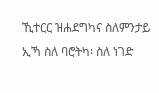ኺተርር ዝሐደግካና ስለምንታይ ኢኻ ስለ ባሮትካ፡ ስለ ነገድ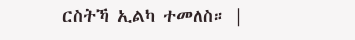ርስትኻ ኢልካ ተመለስ። |